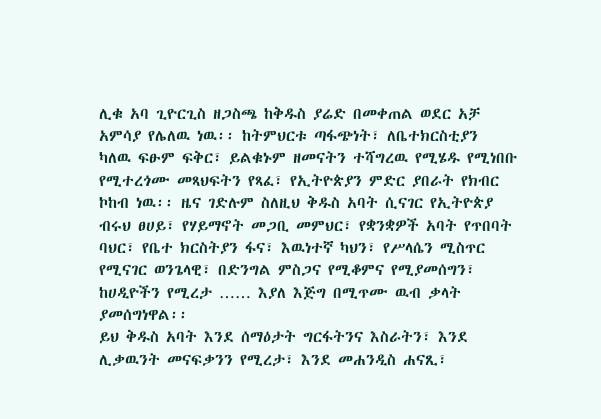ሊቁ አባ ጊዮርጊስ ዘጋስጫ ከቅዱስ ያሬድ በመቀጠል ወደር አቻ አምሳያ የሌለዉ ነዉ፡፡ ከትምህርቱ ጣፋጭነት፣ ለቤተክርስቲያን
ካለዉ ፍፁም ፍቅር፣ ይልቁኑም ዘመናትን ተሻግረዉ የሚሄዱ የሚነበቡ የሚተረጎሙ መጻህፍትን የጻፈ፣ የኢትዮጵያን ምድር ያበራት የክብር
ኮከብ ነዉ፡፡ ዜና ገድሉም ስለዚህ ቅዱስ አባት ሲናገር የኢትዮጵያ ብሩህ ፀሀይ፣ የሃይማኖት መጋቢ መምህር፣ የቋንቋዎች አባት የጥበባት
ባህር፣ የቤተ ክርስትያን ፋና፣ እዉነተኛ ካህን፣ የሥላሴን ሚስጥር የሚናገር ወንጌላዊ፣ በድንግል ምስጋና የሚቆምና የሚያመሰግን፣
ከሀዲዮችን የሚረታ …… እያለ እጅግ በሚጥሙ ዉብ ቃላት ያመሰግነዋል፡፡
ይህ ቅዱስ አባት እንደ ሰማዕታት ግርፋትንና እስራትን፣ እንደ ሊቃዉንት መናፍቃንን የሚረታ፣ እንደ መሐንዲስ ሐናጺ፣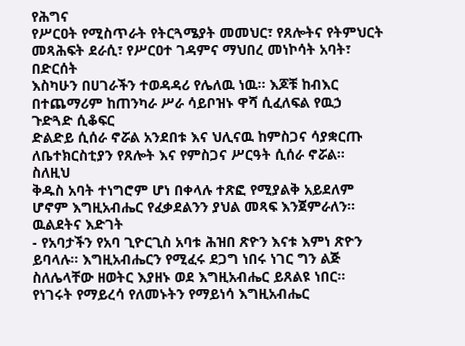የሕግና
የሥርዐት የሚስጥራት የትርጓሜያት መመህር፣ የጸሎትና የትምህርት መጻሕፍት ደራሲ፣ የሥርዐተ ገዳምና ማህበረ መነኮሳት አባት፣ በድርሰት
እስካሁን በሀገራችን ተወዳዳሪ የሌለዉ ነዉ፡፡ እጆቹ ከብእር በተጨማሪም ከጠንካራ ሥራ ሳይቦዝኑ ዋሻ ሲፈለፍል የዉኃ ጉድጓድ ሲቆፍር
ድልድይ ሲሰራ ኖሯል አንደበቱ እና ህሊናዉ ከምስጋና ሳያቋርጡ ለቤተክርስቲያን የጸሎት እና የምስጋና ሥርዓት ሲሰራ ኖሯል፡፡ ስለዚህ
ቅዱስ አባት ተነግሮም ሆነ በቀላሉ ተጽፎ የሚያልቅ አይደለም ሆኖም እግዚአብሔር የፈቃደልንን ያህል መጻፍ እንጀምራለን፡፡
ዉልደትና እድገት
- የአባታችን የአባ ጊዮርጊስ አባቱ ሕዝበ ጽዮን እናቱ እምነ ጽዮን ይባላሉ፡፡ እግዚአብሔርን የሚፈሩ ደጋግ ነበሩ ነገር ግን ልጅ ስለሌላቸው ዘወትር እያዘኑ ወደ እግዚአብሔር ይጸልዩ ነበር፡፡ የነገሩት የማይረሳ የለመኑትን የማይነሳ እግዚአብሔር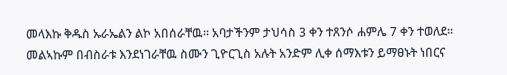መላእኩ ቅዱስ ኡራኤልን ልኮ አበሰራቸዉ፡፡ አባታችንም ታህሳስ 3 ቀን ተጸንሶ ሐምሌ 7 ቀን ተወለደ፡፡ መልኣኩም በብስራቱ እንደነገራቸዉ ስሙን ጊዮርጊስ አሉት አንድም ሊቀ ሰማእቱን ይማፀኑት ነበርና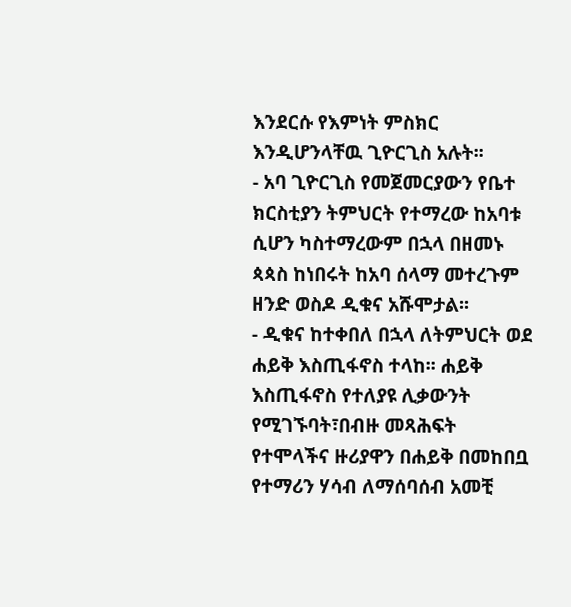እንደርሱ የእምነት ምስክር እንዲሆንላቸዉ ጊዮርጊስ አሉት፡፡
- አባ ጊዮርጊስ የመጀመርያውን የቤተ ክርስቲያን ትምህርት የተማረው ከአባቱ ሲሆን ካስተማረውም በኋላ በዘመኑ ጳጳስ ከነበሩት ከአባ ሰላማ መተረጉም ዘንድ ወስዶ ዲቁና አሹሞታል፡፡
- ዲቁና ከተቀበለ በኋላ ለትምህርት ወደ ሐይቅ እስጢፋኖስ ተላከ፡፡ ሐይቅ እስጢፋኖስ የተለያዩ ሊቃውንት የሚገኙባት፣በብዙ መጻሕፍት የተሞላችና ዙሪያዋን በሐይቅ በመከበቧ የተማሪን ሃሳብ ለማሰባሰብ አመቺ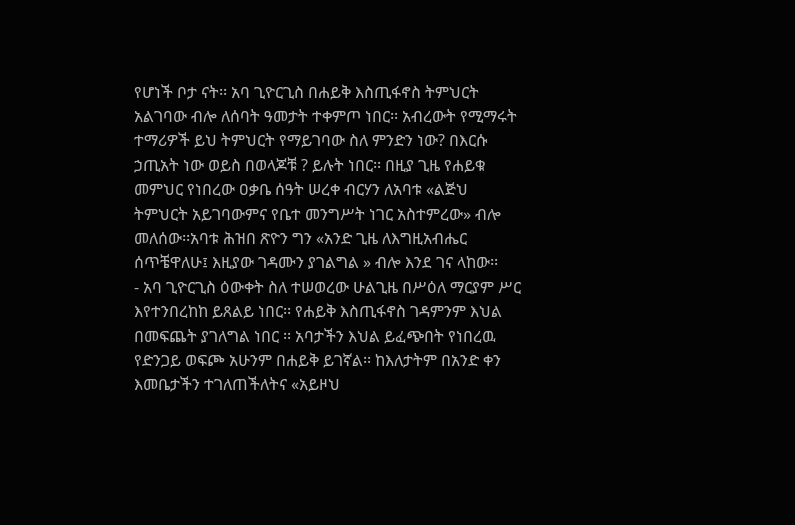የሆነች ቦታ ናት፡፡ አባ ጊዮርጊስ በሐይቅ እስጢፋኖስ ትምህርት አልገባው ብሎ ለሰባት ዓመታት ተቀምጦ ነበር፡፡ አብረውት የሚማሩት ተማሪዎች ይህ ትምህርት የማይገባው ስለ ምንድን ነው? በእርሱ ኃጢአት ነው ወይስ በወላጆቹ ? ይሉት ነበር፡፡ በዚያ ጊዜ የሐይቁ መምህር የነበረው ዐቃቤ ሰዓት ሠረቀ ብርሃን ለአባቱ «ልጅህ ትምህርት አይገባውምና የቤተ መንግሥት ነገር አስተምረው» ብሎ መለሰው፡፡አባቱ ሕዝበ ጽዮን ግን «አንድ ጊዜ ለእግዚአብሔር ሰጥቼዋለሁ፤ እዚያው ገዳሙን ያገልግል » ብሎ እንደ ገና ላከው፡፡
- አባ ጊዮርጊስ ዕውቀት ስለ ተሠወረው ሁልጊዜ በሥዕለ ማርያም ሥር እየተንበረከከ ይጸልይ ነበር፡፡ የሐይቅ እስጢፋኖስ ገዳምንም እህል በመፍጨት ያገለግል ነበር ፡፡ አባታችን እህል ይፈጭበት የነበረዉ የድንጋይ ወፍጮ አሁንም በሐይቅ ይገኛል፡፡ ከእለታትም በአንድ ቀን እመቤታችን ተገለጠችለትና «አይዞህ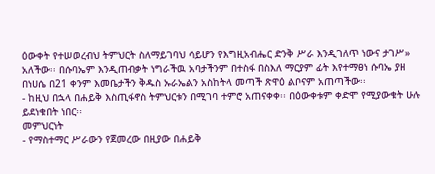ዕውቀት የተሠወረብህ ትምህርት ስለማይገባህ ሳይሆን የእግዚአብሔር ድንቅ ሥራ እንዲገለጥ ነውና ታገሥ» አለችው፡፡ በሱባኤም እንዲጠብቃት ነግራችዉ አባታችንም በተስፋ በስእለ ማርያም ፊት እየተማፀነ ሱባኤ ያዘ በነሀሴ በ21 ቀንም እመቤታችን ቅዱስ ኡራኤልን አስከትላ መጣች ጽዋዕ ልቦናም አጠጣችው፡፡
- ከዚህ በኋላ በሐይቅ እስጢፋኖስ ትምህርቱን በሚገባ ተምሮ አጠናቀቀ፡፡ በዕውቀቱም ቀድሞ የሚያውቁት ሁሉ ይደነቁበት ነበር፡፡
መምህርነት
- የማስተማር ሥራውን የጀመረው በዚያው በሐይቅ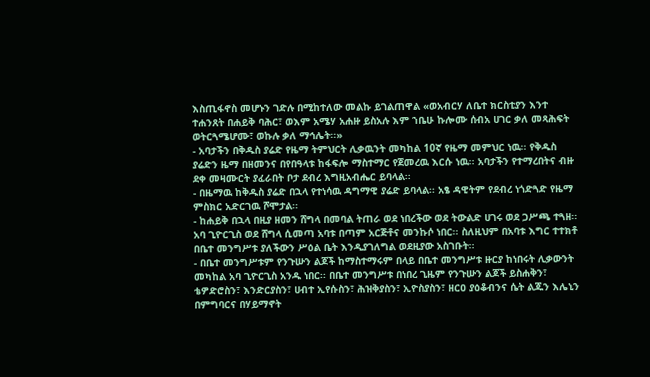እስጢፋኖስ መሆኑን ገድሉ በሚከተለው መልኩ ይገልጠዋል «ወአብርሃ ለቤተ ክርስቲያን እንተ ተሐንጸት በሐይቅ ባሕር፣ ወእም አሜሃ አሐዙ ይስአሉ እም ኀቤሁ ኩሎሙ ሰብአ ሀገር ቃለ መጻሕፍት ወትርጓሜሆሙ፣ ወኩሉ ቃለ ማኅሌት፡፡»
- አባታችን በቅዱስ ያሬድ የዜማ ትምህርት ሊቃዉንት መካከል 10ኛ የዜማ መምህር ነዉ፡፡ የቅዱስ ያሬድን ዜማ በዘመንና በየበዓላቱ ከፋፍሎ ማስተማር የጀመረዉ እርሱ ነዉ፡፡ አባታችን የተማረበትና ብዙ ደቀ መዛሙርት ያፈራበት ቦታ ደብረ እግዚአብሔር ይባላል፡፡
- በዜማዉ ከቅዱስ ያሬድ በኋላ የተነሳዉ ዳግማዊ ያሬድ ይባላል፡፡ አፄ ዳዊትም የደብረ ነጎድጓድ የዜማ ምስክር አድርገዉ ሾሞታል፡፡
- ከሐይቅ በኋላ በዚያ ዘመን ሸግላ በመባል ትጠራ ወደ ነበረችው ወደ ትውልድ ሀገሩ ወደ ጋሥጫ ተጓዘ፡፡ አባ ጊዮርጊስ ወደ ሸግላ ሲመጣ አባቱ በጣም አርጅቶና መንኩሶ ነበር፡፡ ስለዚህም በአባቱ እግር ተተክቶ በቤተ መንግሥቱ ያለችውን ሥዕል ቤት እንዲያገለግል ወደዚያው አስገቡት፡፡
- በቤተ መንግሥቱም የንጉሡን ልጆች ከማስተማሩም በላይ በቤተ መንግሥቱ ዙርያ ከነበሩት ሊቃውንት መካከል አባ ጊዮርጊስ አንዱ ነበር፡፡ በቤተ መንግሥቱ በነበረ ጊዜም የንጉሡን ልጆች ይስሐቅን፣ ቴዎድሮስን፣ እንድርያስን፣ ሀብተ ኢየሱስን፣ ሕዝቅያስን፣ ኢዮስያስን፣ ዘርዐ ያዕቆብንና ሴት ልጁን እሌኒን በምግባርና በሃይማኖት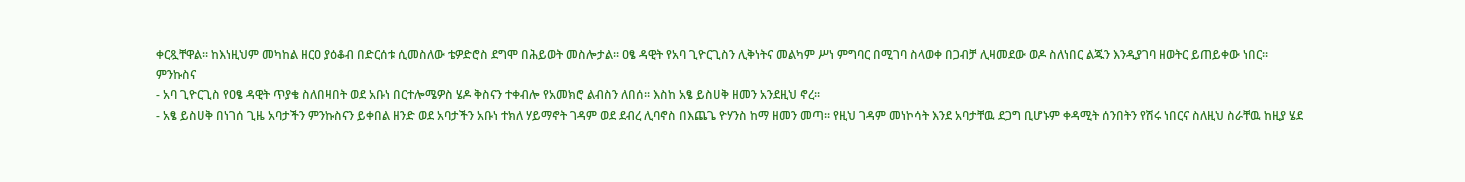ቀርጿቸዋል፡፡ ከእነዚህም መካከል ዘርዐ ያዕቆብ በድርሰቱ ሲመስለው ቴዎድሮስ ደግሞ በሕይወት መስሎታል፡፡ ዐፄ ዳዊት የአባ ጊዮርጊስን ሊቅነትና መልካም ሥነ ምግባር በሚገባ ስላወቀ በጋብቻ ሊዛመደው ወዶ ስለነበር ልጁን እንዲያገባ ዘወትር ይጠይቀው ነበር፡፡
ምንኩስና
- አባ ጊዮርጊስ የዐፄ ዳዊት ጥያቄ ስለበዛበት ወደ አቡነ በርተሎሜዎስ ሄዶ ቅስናን ተቀብሎ የአመክሮ ልብስን ለበሰ፡፡ እስከ አፄ ይስሀቅ ዘመን አንደዚህ ኖረ፡፡
- አፄ ይስሀቅ በነገሰ ጊዜ አባታችን ምንኩስናን ይቀበል ዘንድ ወደ አባታችን አቡነ ተክለ ሃይማኖት ገዳም ወደ ደብረ ሊባኖስ በእጨጌ ዮሃንስ ከማ ዘመን መጣ፡፡ የዚህ ገዳም መነኮሳት እንደ አባታቸዉ ደጋግ ቢሆኑም ቀዳሚት ሰንበትን የሽሩ ነበርና ስለዚህ ስራቸዉ ከዚያ ሄደ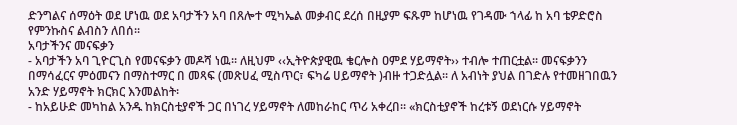ድንግልና ሰማዕት ወደ ሆነዉ ወደ አባታችን አባ በጸሎተ ሚካኤል መቃብር ደረሰ በዚያም ፍጹም ከሆነዉ የገዳሙ ኀላፊ ከ አባ ቴዎድሮስ የምንኩስና ልብስን ለበሰ፡፡
አባታችንና መናፍቃን
- አባታችን አባ ጊዮርጊስ የመናፍቃን መዶሻ ነዉ፡፡ ለዚህም ‹‹ኢትዮጵያዊዉ ቄርሎስ ዐምደ ሃይማኖት›› ተብሎ ተጠርቷል፡፡ መናፍቃንን በማሳፈርና ምዕመናን በማስተማር በ መጻፍ (መጽሀፈ ሚስጥር፣ ፍካሬ ሀይማኖት )ብዙ ተጋድሏል፡፡ ለ አብነት ያህል በገድሉ የተመዘገበዉን አንድ ሃይማኖት ክርክር እንመልከት፡
- ከአይሁድ መካከል አንዱ ከክርስቲያኖች ጋር በነገረ ሃይማኖት ለመከራከር ጥሪ አቀረበ፡፡ «ክርስቲያኖች ከረቱኝ ወደነርሱ ሃይማኖት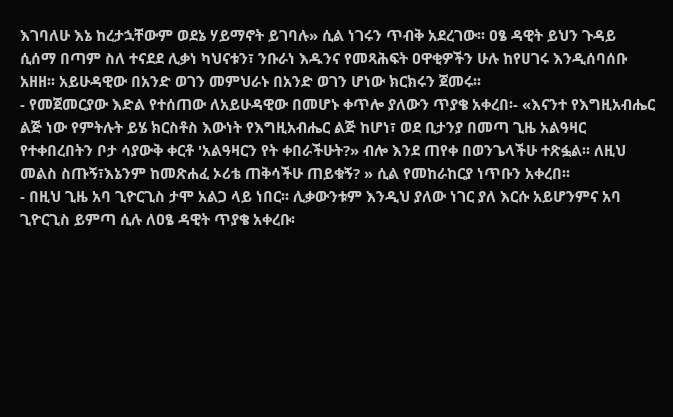እገባለሁ እኔ ከረታኋቸውም ወደኔ ሃይማኖት ይገባሉ» ሲል ነገሩን ጥብቅ አደረገው፡፡ ዐፄ ዳዊት ይህን ጉዳይ ሲሰማ በጣም ስለ ተናደደ ሊቃነ ካህናቱን፣ ንቡራነ እዱንና የመጻሕፍት ዐዋቂዎችን ሁሉ ከየሀገሩ እንዲሰባሰቡ አዘዘ፡፡ አይሁዳዊው በአንድ ወገን መምህራኑ በአንድ ወገን ሆነው ክርክሩን ጀመሩ፡፡
- የመጀመርያው እድል የተሰጠው ለአይሁዳዊው በመሆኑ ቀጥሎ ያለውን ጥያቄ አቀረበ፡- «እናንተ የእግዚአብሔር ልጅ ነው የምትሉት ይሄ ክርስቶስ እውነት የእግዚአብሔር ልጅ ከሆነ፣ ወደ ቢታንያ በመጣ ጊዜ አልዓዛር የተቀበረበትን ቦታ ሳያውቅ ቀርቶ 'አልዓዛርን የት ቀበራችሁት?» ብሎ እንደ ጠየቀ በወንጌላችሁ ተጽፏል፡፡ ለዚህ መልስ ስጡኝ፣እኔንም ከመጽሐፈ ኦሪቴ ጠቅሳችሁ ጠይቁኝ? » ሲል የመከራከርያ ነጥቡን አቀረበ፡፡
- በዚህ ጊዜ አባ ጊዮርጊስ ታሞ አልጋ ላይ ነበር፡፡ ሊቃውንቱም እንዲህ ያለው ነገር ያለ እርሱ አይሆንምና አባ ጊዮርጊስ ይምጣ ሲሉ ለዐፄ ዳዊት ጥያቄ አቀረቡ፡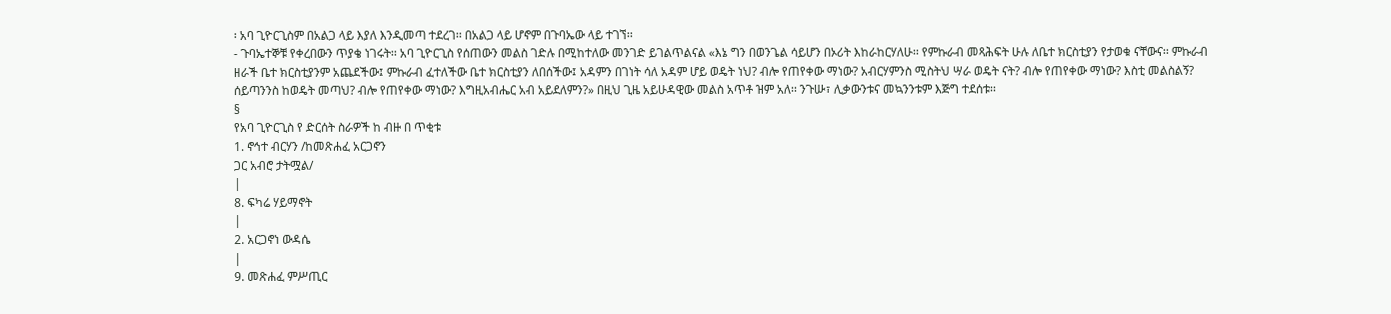፡ አባ ጊዮርጊስም በአልጋ ላይ እያለ እንዲመጣ ተደረገ፡፡ በአልጋ ላይ ሆኖም በጉባኤው ላይ ተገኘ፡፡
- ጉባኤተኞቹ የቀረበውን ጥያቄ ነገሩት፡፡ አባ ጊዮርጊስ የሰጠውን መልስ ገድሉ በሚከተለው መንገድ ይገልጥልናል «እኔ ግን በወንጌል ሳይሆን በኦሪት እከራከርሃለሁ፡፡ የምኩራብ መጻሕፍት ሁሉ ለቤተ ክርስቲያን የታወቁ ናቸውና፡፡ ምኩራብ ዘራች ቤተ ክርስቲያንም አጨደችው፤ ምኩራብ ፈተለችው ቤተ ክርስቲያን ለበሰችው፤ አዳምን በገነት ሳለ አዳም ሆይ ወዴት ነህ? ብሎ የጠየቀው ማነው? አብርሃምንስ ሚስትህ ሣራ ወዴት ናት? ብሎ የጠየቀው ማነው? እስቲ መልስልኝ? ሰይጣንንስ ከወዴት መጣህ? ብሎ የጠየቀው ማነው? እግዚአብሔር አብ አይደለምን?» በዚህ ጊዜ አይሁዳዊው መልስ አጥቶ ዝም አለ፡፡ ንጉሡ፣ ሊቃውንቱና መኳንንቱም እጅግ ተደሰቱ፡፡
§
የአባ ጊዮርጊስ የ ድርሰት ስራዎች ከ ብዙ በ ጥቂቱ
1. ኖኅተ ብርሃን /ከመጽሐፈ አርጋኖን
ጋር አብሮ ታትሟል/
|
8. ፍካሬ ሃይማኖት
|
2. አርጋኖነ ውዳሴ
|
9. መጽሐፈ ምሥጢር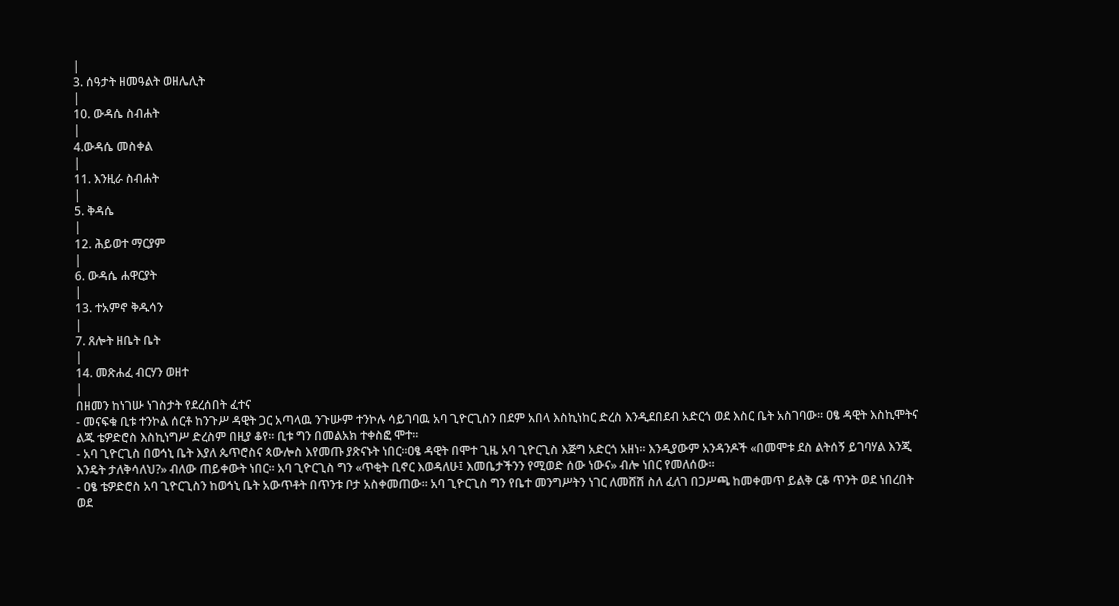|
3. ሰዓታት ዘመዓልት ወዘሌሊት
|
10. ውዳሴ ስብሐት
|
4.ውዳሴ መስቀል
|
11. እንዚራ ስብሐት
|
5. ቅዳሴ
|
12. ሕይወተ ማርያም
|
6. ውዳሴ ሐዋርያት
|
13. ተአምኖ ቅዱሳን
|
7. ጸሎት ዘቤት ቤት
|
14. መጽሐፈ ብርሃን ወዘተ
|
በዘመን ከነገሡ ነገስታት የደረሰበት ፈተና
- መናፍቁ ቢቱ ተንኮል ሰርቶ ከንጉሥ ዳዊት ጋር አጣላዉ ንጉሡም ተንኮሉ ሳይገባዉ አባ ጊዮርጊስን በደም አበላ እስኪነከር ድረስ እንዲደበደብ አድርጎ ወደ እስር ቤት አስገባው፡፡ ዐፄ ዳዊት እስኪሞትና ልጁ ቴዎድሮስ እስኪነግሥ ድረስም በዚያ ቆየ፡፡ ቢቱ ግን በመልአክ ተቀስፎ ሞተ፡፡
- አባ ጊዮርጊስ በወኅኒ ቤት እያለ ጴጥሮስና ጳውሎስ እየመጡ ያጽናኑት ነበር፡፡ዐፄ ዳዊት በሞተ ጊዜ አባ ጊዮርጊስ እጅግ አድርጎ አዘነ፡፡ እንዲያውም አንዳንዶች «በመሞቱ ደስ ልትሰኝ ይገባሃል እንጂ እንዴት ታለቅሳለህ?» ብለው ጠይቀውት ነበር፡፡ አባ ጊዮርጊስ ግን «ጥቂት ቢኖር እወዳለሁ፤ እመቤታችንን የሚወድ ሰው ነውና» ብሎ ነበር የመለሰው፡፡
- ዐፄ ቴዎድሮስ አባ ጊዮርጊስን ከወኅኒ ቤት አውጥቶት በጥንቱ ቦታ አስቀመጠው፡፡ አባ ጊዮርጊስ ግን የቤተ መንግሥትን ነገር ለመሸሽ ስለ ፈለገ በጋሥጫ ከመቀመጥ ይልቅ ርቆ ጥንት ወደ ነበረበት ወደ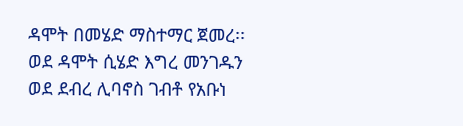ዳሞት በመሄድ ማስተማር ጀመረ፡፡ ወደ ዳሞት ሲሄድ እግረ መንገዱን ወደ ደብረ ሊባኖስ ገብቶ የአቡነ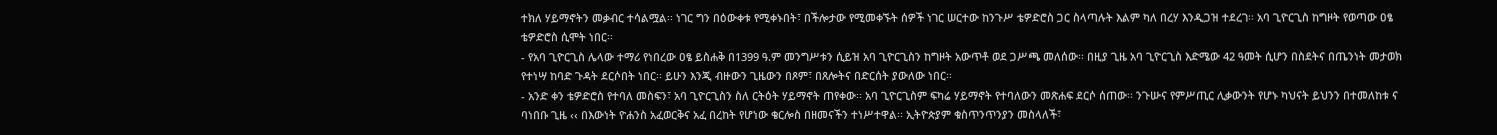ተክለ ሃይማኖትን መቃብር ተሳልሟል፡፡ ነገር ግን በዕውቀቱ የሚቀኑበት፣ በችሎታው የሚመቀኙት ሰዎች ነገር ሠርተው ከንጉሥ ቴዎድሮስ ጋር ስላጣሉት እልም ካለ በረሃ እንዲጋዝ ተደረገ፡፡ አባ ጊዮርጊስ ከግዞት የወጣው ዐፄ ቴዎድሮስ ሲሞት ነበር፡፡
- የአባ ጊዮርጊስ ሌላው ተማሪ የነበረው ዐፄ ይስሐቅ በ1399 ዓ.ም መንግሥቱን ሲይዝ አባ ጊዮርጊስን ከግዞት አውጥቶ ወደ ጋሥጫ መለሰው፡፡ በዚያ ጊዜ አባ ጊዮርጊስ እድሜው 42 ዓመት ሲሆን በስደትና በጤንነት መታወክ የተነሣ ከባድ ጉዳት ደርሶበት ነበር፡፡ ይሁን እንጂ ብዙውን ጊዜውን በጾም፣ በጸሎትና በድርሰት ያውለው ነበር፡፡
- አንድ ቀን ቴዎድሮስ የተባለ መስፍን፣ አባ ጊዮርጊስን ስለ ርትዕት ሃይማኖት ጠየቀው፡፡ አባ ጊዮርጊስም ፍካሬ ሃይማኖት የተባለውን መጽሐፍ ደርሶ ሰጠው፡፡ ንጉሡና የምሥጢር ሊቃውንት የሆኑ ካህናት ይህንን በተመለከቱ ና ባነበቡ ጊዜ ‹‹ በእውነት ዮሐንስ አፈወርቅና አፈ በረከት የሆነው ቄርሎስ በዘመናችን ተነሥተዋል፡፡ ኢትዮጵያም ቁስጥንጥንያን መስላለች፣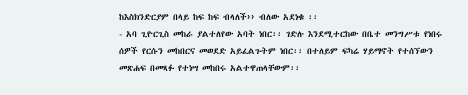ከእስክንድርያም በላይ ከፍ ከፍ ብላለች›› ብለው አደነቁ ፡፡
- አባ ጊዮርጊስ መከራ ያልተለየው አባት ነበር፡፡ ገድሉ እንደሚተርከው በቤተ መንግሥቱ የነበሩ ሰዎች የርሱን መከበርና መወደድ አይፈልጉትም ነበር፡፡ በተለይም ፍካሬ ሃይማኖት የተሰኘውን መጽሐፍ በመጻፉ የተነሣ መከበሩ አልተዋጠላቸውም፡፡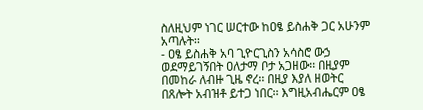ስለዚህም ነገር ሠርተው ከዐፄ ይስሐቅ ጋር አሁንም አጣሉት፡፡
- ዐፄ ይስሐቅ አባ ጊዮርጊስን አሳስሮ ውኃ ወደማይገኝበት ዐለታማ ቦታ አጋዘው፡፡ በዚያም በመከራ ለብዙ ጊዜ ኖረ፡፡ በዚያ እያለ ዘወትር በጸሎት አብዝቶ ይተጋ ነበር፡፡ እግዚአብሔርም ዐፄ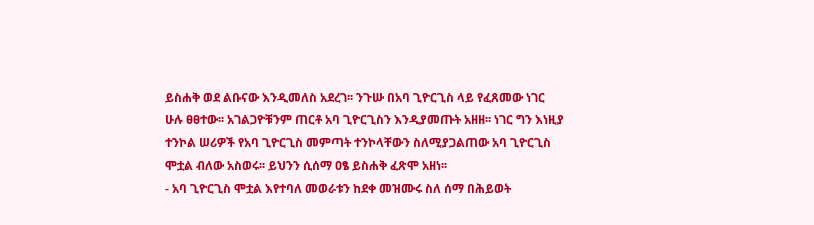ይስሐቅ ወደ ልቡናው እንዲመለስ አደረገ፡፡ ንጉሡ በአባ ጊዮርጊስ ላይ የፈጸመው ነገር ሁሉ ፀፀተው፡፡ አገልጋዮቹንም ጠርቶ አባ ጊዮርጊስን እንዲያመጡት አዘዘ፡፡ ነገር ግን እነዚያ ተንኮል ሠሪዎች የአባ ጊዮርጊስ መምጣት ተንኮላቸውን ስለሚያጋልጠው አባ ጊዮርጊስ ሞቷል ብለው አስወሩ፡፡ ይህንን ሲሰማ ዐፄ ይስሐቅ ፈጽሞ አዘነ፡፡
- አባ ጊዮርጊስ ሞቷል እየተባለ መወራቱን ከደቀ መዝሙሩ ስለ ሰማ በሕይወት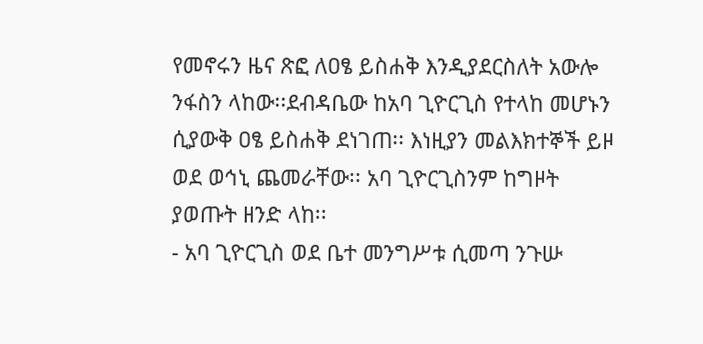የመኖሩን ዜና ጽፎ ለዐፄ ይስሐቅ እንዲያደርስለት አውሎ ንፋስን ላከው፡፡ደብዳቤው ከአባ ጊዮርጊስ የተላከ መሆኑን ሲያውቅ ዐፄ ይስሐቅ ደነገጠ፡፡ እነዚያን መልእክተኞች ይዞ ወደ ወኅኒ ጨመራቸው፡፡ አባ ጊዮርጊስንም ከግዞት ያወጡት ዘንድ ላከ፡፡
- አባ ጊዮርጊስ ወደ ቤተ መንግሥቱ ሲመጣ ንጉሡ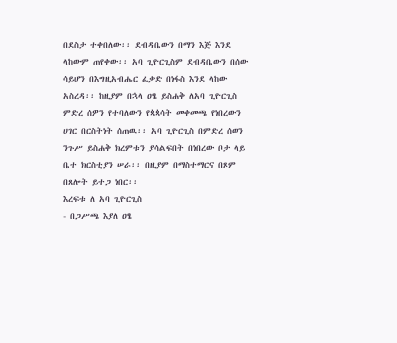በደስታ ተቀበለው፡፡ ደብዳቤውን በማን እጅ እንደ ላከውም ጠየቀው፡፡ አባ ጊዮርጊስም ደብዳቤውን በሰው ሳይሆን በእግዚአብሔር ፈቃድ በነፋስ እንደ ላከው አስረዳ፡፡ ከዚያም በኋላ ዐፄ ይስሐቅ ለአባ ጊዮርጊስ ምድረ ሰዎን የተባለውን የጳጳሳት መቀመጫ የነበረውን ሀገር በርስትነት ሰጠዉ፡፡ አባ ጊዮርጊስ በምድረ ሰወን ንጉሥ ይስሐቅ ክረምቱን ያሳልፍበት በነበረው ቦታ ላይ ቤተ ክርስቲያን ሠራ፡፡ በዚያም በማስተማርና በጾም በጸሎት ይተጋ ነበር፡፡
እረፍቱ ለ አባ ጊዮርጊስ
- በጋሥጫ እያለ ዐፄ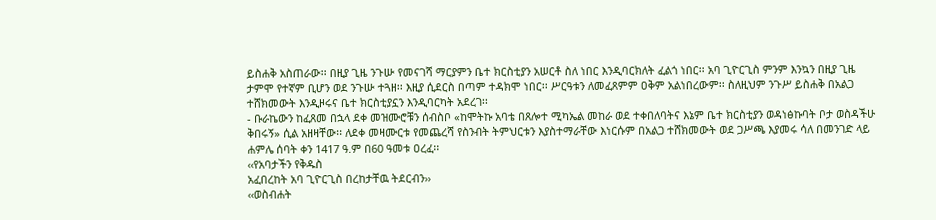ይስሐቅ አስጠራው፡፡ በዚያ ጊዜ ንጉሡ የመናገሻ ማርያምን ቤተ ክርስቲያን አሠርቶ ስለ ነበር እንዲባርክለት ፈልጎ ነበር፡፡ አባ ጊዮርጊስ ምንም እንኳን በዚያ ጊዜ ታምሞ የተኛም ቢሆን ወደ ንጉሡ ተጓዘ፡፡ እዚያ ሲደርስ በጣም ተዳክሞ ነበር፡፡ ሥርዓቱን ለመፈጸምም ዐቅም አልነበረውም፡፡ ስለዚህም ንጉሥ ይስሐቅ በአልጋ ተሸክመውት እንዲዞሩና ቤተ ክርስቲያኗን እንዲባርካት አደረገ፡፡
- ቡራኬውን ከፈጸመ በኋላ ደቀ መዝሙሮቹን ሰብስቦ «ከሞትኩ አባቴ በጸሎተ ሚካኤል መከራ ወደ ተቀበለባትና እኔም ቤተ ክርስቲያን ወዳነፅኩባት ቦታ ወስዳችሁ ቅበሩኝ» ሲል አዘዛቸው፡፡ ለደቀ መዛሙርቱ የመጨረሻ የስንብት ትምህርቱን እያስተማራቸው እነርሱም በአልጋ ተሸክመውት ወደ ጋሥጫ እያመሩ ሳለ በመንገድ ላይ ሐምሌ ሰባት ቀን 1417 ዓ.ም በ60 ዓመቱ ዐረፈ፡፡
‹‹የአባታችን የቅዱስ
አፈበረከት አባ ጊዮርጊስ በረከታቸዉ ትደርብን››
‹‹ወስብሐት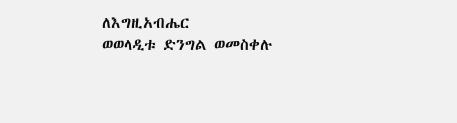ለእግዚአብሔር
ወወላዲቱ ድንግል ወመስቀሉ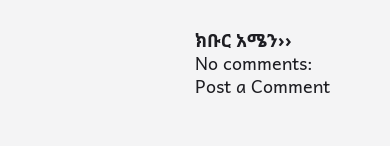ክቡር አሜን››
No comments:
Post a Comment